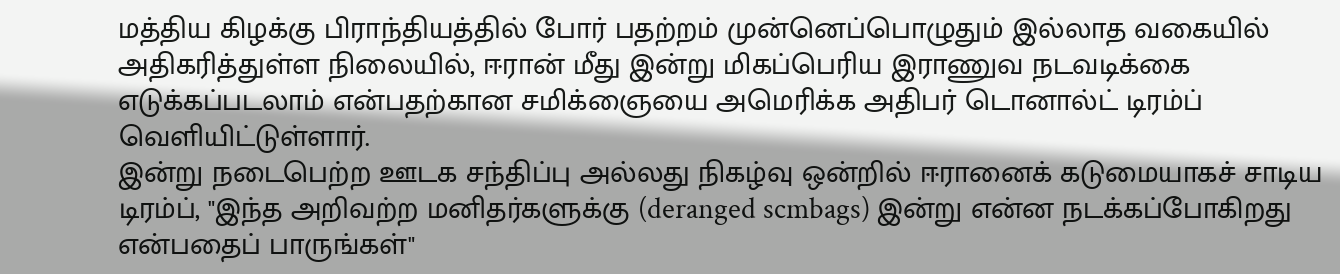மத்திய கிழக்கு பிராந்தியத்தில் போர் பதற்றம் முன்னெப்பொழுதும் இல்லாத வகையில் அதிகரித்துள்ள நிலையில், ஈரான் மீது இன்று மிகப்பெரிய இராணுவ நடவடிக்கை எடுக்கப்படலாம் என்பதற்கான சமிக்ஞையை அமெரிக்க அதிபர் டொனால்ட் டிரம்ப் வெளியிட்டுள்ளார்.
இன்று நடைபெற்ற ஊடக சந்திப்பு அல்லது நிகழ்வு ஒன்றில் ஈரானைக் கடுமையாகச் சாடிய டிரம்ப், "இந்த அறிவற்ற மனிதர்களுக்கு (deranged scmbags) இன்று என்ன நடக்கப்போகிறது என்பதைப் பாருங்கள்"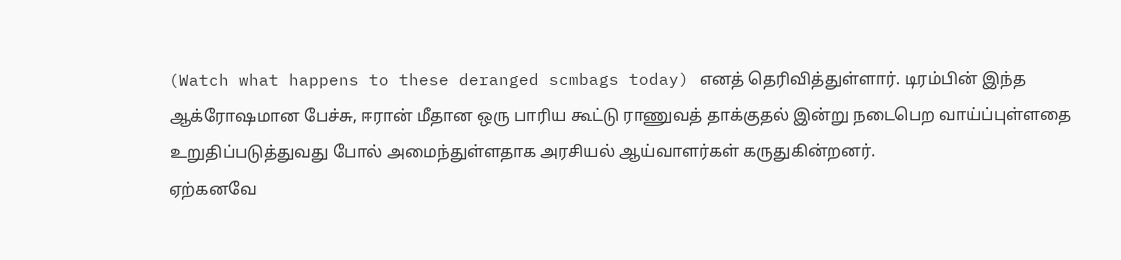(Watch what happens to these deranged scmbags today) எனத் தெரிவித்துள்ளார். டிரம்பின் இந்த ஆக்ரோஷமான பேச்சு, ஈரான் மீதான ஒரு பாரிய கூட்டு ராணுவத் தாக்குதல் இன்று நடைபெற வாய்ப்புள்ளதை உறுதிப்படுத்துவது போல் அமைந்துள்ளதாக அரசியல் ஆய்வாளர்கள் கருதுகின்றனர்.
ஏற்கனவே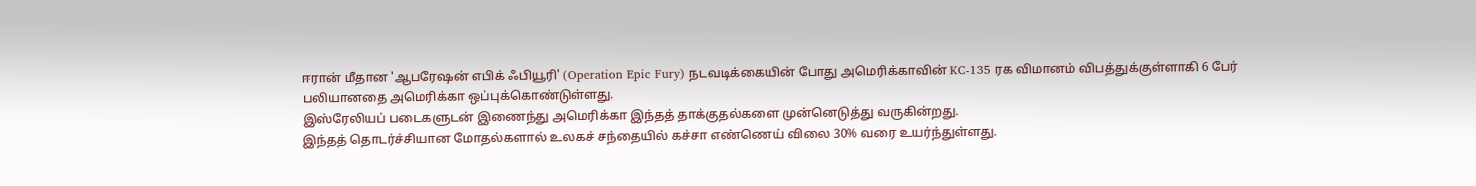ஈரான் மீதான 'ஆபரேஷன் எபிக் ஃபியூரி' (Operation Epic Fury) நடவடிக்கையின் போது அமெரிக்காவின் KC-135 ரக விமானம் விபத்துக்குள்ளாகி 6 பேர் பலியானதை அமெரிக்கா ஒப்புக்கொண்டுள்ளது.
இஸ்ரேலியப் படைகளுடன் இணைந்து அமெரிக்கா இந்தத் தாக்குதல்களை முன்னெடுத்து வருகின்றது.
இந்தத் தொடர்ச்சியான மோதல்களால் உலகச் சந்தையில் கச்சா எண்ணெய் விலை 30% வரை உயர்ந்துள்ளது.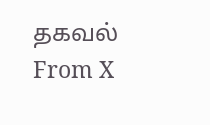தகவல் From X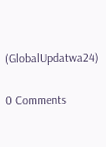(GlobalUpdatwa24)

0 Comments